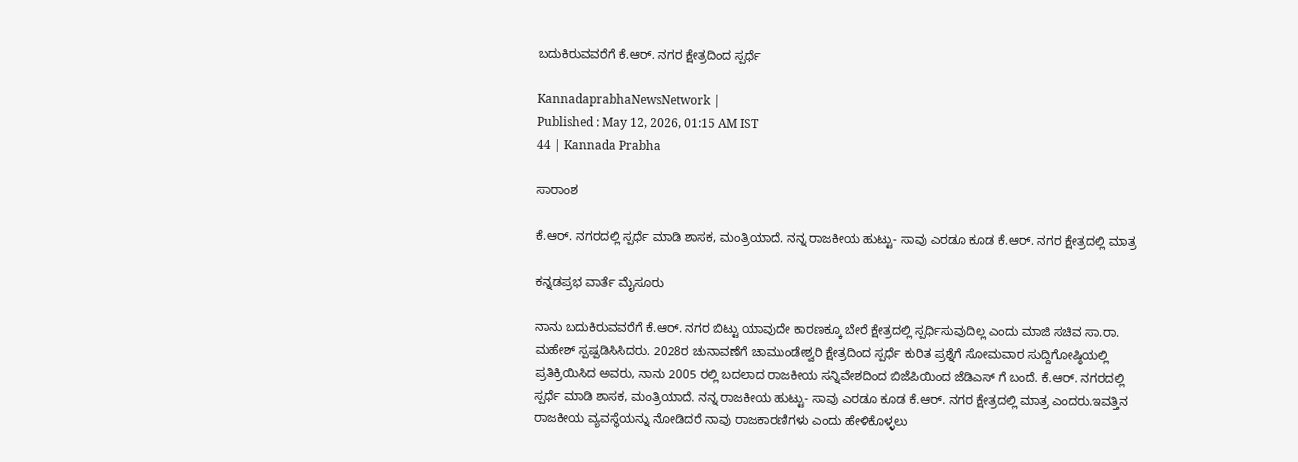ಬದುಕಿರುವವರೆಗೆ ಕೆ.ಆರ್. ನಗರ ಕ್ಷೇತ್ರದಿಂದ ಸ್ಪರ್ಧೆ

KannadaprabhaNewsNetwork |
Published : May 12, 2026, 01:15 AM IST
44 | Kannada Prabha

ಸಾರಾಂಶ

ಕೆ.ಆರ್. ನಗರದಲ್ಲಿ ಸ್ಪರ್ಧೆ ಮಾಡಿ ಶಾಸಕ, ಮಂತ್ರಿಯಾದೆ. ನನ್ನ ರಾಜಕೀಯ ಹುಟ್ಟು- ಸಾವು ಎರಡೂ ಕೂಡ ಕೆ.ಆರ್. ನಗರ ಕ್ಷೇತ್ರದಲ್ಲಿ ಮಾತ್ರ

ಕನ್ನಡಪ್ರಭ ವಾರ್ತೆ ಮೈಸೂರು

ನಾನು ಬದುಕಿರುವವರೆಗೆ ಕೆ.ಆರ್. ನಗರ ಬಿಟ್ಟು ಯಾವುದೇ ಕಾರಣಕ್ಕೂ ಬೇರೆ ಕ್ಷೇತ್ರದಲ್ಲಿ ಸ್ಪರ್ಧಿಸುವುದಿಲ್ಲ ಎಂದು ಮಾಜಿ ಸಚಿವ ಸಾ.ರಾ. ಮಹೇಶ್ ಸ್ಪಷ್ಪಡಿಸಿಸಿದರು. 2028ರ ಚುನಾವಣೆಗೆ ಚಾಮುಂಡೇಶ್ವರಿ ಕ್ಷೇತ್ರದಿಂದ ಸ್ಪರ್ಧೆ ಕುರಿತ ಪ್ರಶ್ನೆಗೆ ಸೋಮವಾರ ಸುದ್ದಿಗೋಷ್ಠಿಯಲ್ಲಿ ಪ್ರತಿಕ್ರಿಯಿಸಿದ ಅವರು, ನಾನು 2005 ರಲ್ಲಿ ಬದಲಾದ ರಾಜಕೀಯ ಸನ್ನಿವೇಶದಿಂದ ಬಿಜೆಪಿಯಿಂದ ಜೆಡಿಎಸ್‌ ಗೆ ಬಂದೆ. ಕೆ.ಆರ್. ನಗರದಲ್ಲಿ ಸ್ಪರ್ಧೆ ಮಾಡಿ ಶಾಸಕ, ಮಂತ್ರಿಯಾದೆ. ನನ್ನ ರಾಜಕೀಯ ಹುಟ್ಟು- ಸಾವು ಎರಡೂ ಕೂಡ ಕೆ.ಆರ್. ನಗರ ಕ್ಷೇತ್ರದಲ್ಲಿ ಮಾತ್ರ ಎಂದರು.ಇವತ್ತಿನ ರಾಜಕೀಯ ವ್ಯವಸ್ಥೆಯನ್ನು ನೋಡಿದರೆ ನಾವು ರಾಜಕಾರಣಿಗಳು ಎಂದು ಹೇಳಿಕೊಳ್ಳಲು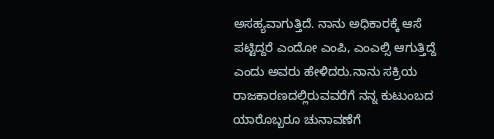ಅಸಹ್ಯವಾಗುತ್ತಿದೆ. ನಾನು ಅಧಿಕಾರಕ್ಕೆ ಆಸೆ ಪಟ್ಟಿದ್ದರೆ ಎಂದೋ ಎಂಪಿ, ಎಂಎಲ್ಸಿ ಆಗುತ್ತಿದ್ದೆ ಎಂದು ಅವರು ಹೇಳಿದರು.ನಾನು ಸಕ್ರಿಯ ರಾಜಕಾರಣದಲ್ಲಿರುವವರೆಗೆ ನನ್ನ ಕುಟುಂಬದ ಯಾರೊಬ್ಬರೂ ಚುನಾವಣೆಗೆ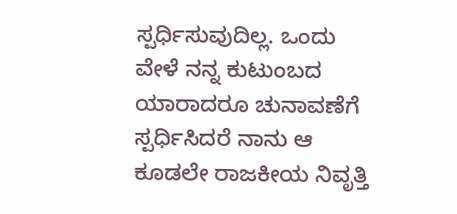ಸ್ಪರ್ಧಿಸುವುದಿಲ್ಲ. ಒಂದು ವೇಳೆ ನನ್ನ ಕುಟುಂಬದ ಯಾರಾದರೂ ಚುನಾವಣೆಗೆ ಸ್ಪರ್ಧಿಸಿದರೆ ನಾನು ಆ ಕೂಡಲೇ ರಾಜಕೀಯ ನಿವೃತ್ತಿ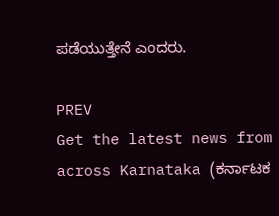ಪಡೆಯುತ್ತೇನೆ ಎಂದರು.

PREV
Get the latest news from across Karnataka (ಕರ್ನಾಟಕ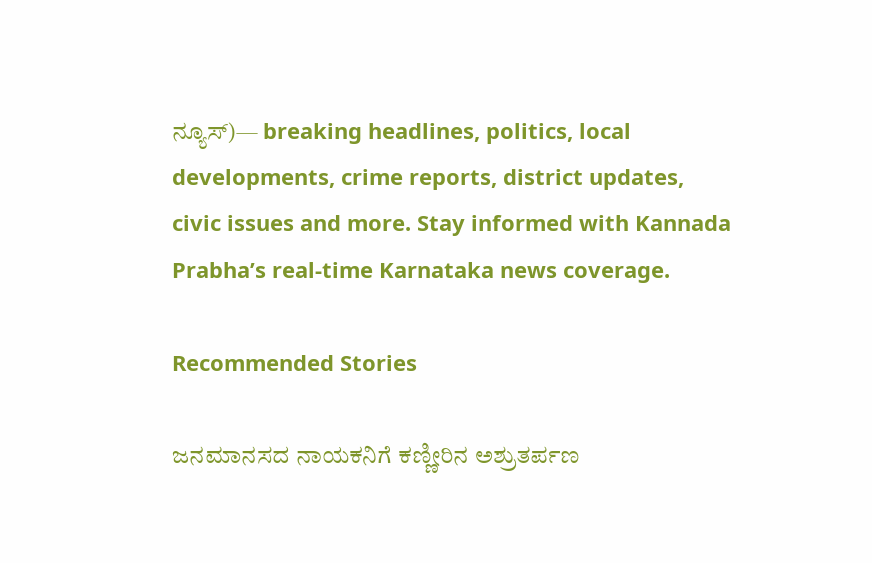ನ್ಯೂಸ್)— breaking headlines, politics, local developments, crime reports, district updates, civic issues and more. Stay informed with Kannada Prabha’s real‑time Karnataka news coverage.

Recommended Stories

ಜನಮಾನಸದ ನಾಯಕನಿಗೆ ಕಣ್ಣೀರಿನ ಅಶ್ರುತರ್ಪಣ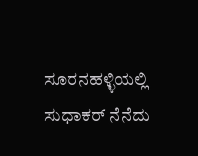ಸೂರನಹಳ್ಳಿಯಲ್ಲಿ ಸುಧಾಕರ್ ನೆನೆದು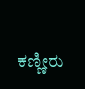ಕಣ್ಣೀರು